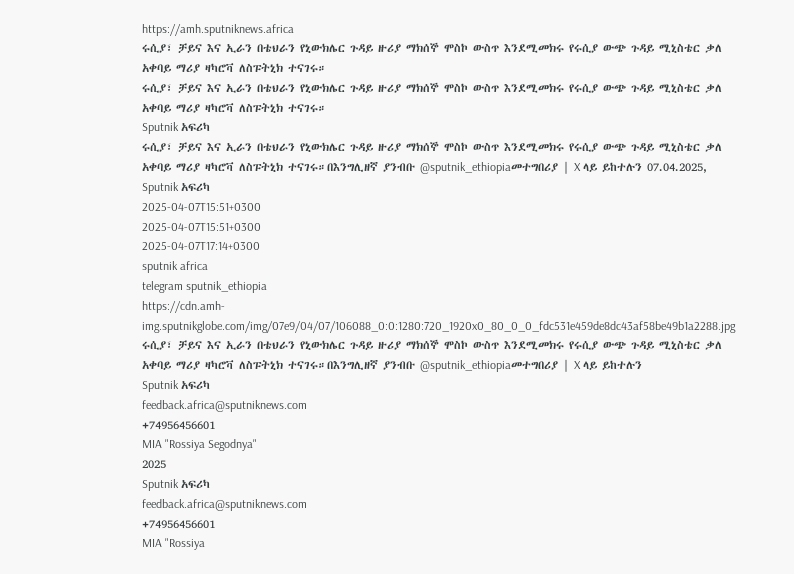https://amh.sputniknews.africa
ሩሲያ፣ ቻይና እና ኢራን በቴህራን የኒውክሌር ጉዳይ ዙሪያ ማክሰኞ ሞስኮ ውስጥ እንደሚመክሩ የሩሲያ ውጭ ጉዳይ ሚኒስቴር ቃለ አቀባይ ማሪያ ዛካሮቫ ለስፑትኒክ ተናገሩ።
ሩሲያ፣ ቻይና እና ኢራን በቴህራን የኒውክሌር ጉዳይ ዙሪያ ማክሰኞ ሞስኮ ውስጥ እንደሚመክሩ የሩሲያ ውጭ ጉዳይ ሚኒስቴር ቃለ አቀባይ ማሪያ ዛካሮቫ ለስፑትኒክ ተናገሩ።
Sputnik አፍሪካ
ሩሲያ፣ ቻይና እና ኢራን በቴህራን የኒውክሌር ጉዳይ ዙሪያ ማክሰኞ ሞስኮ ውስጥ እንደሚመክሩ የሩሲያ ውጭ ጉዳይ ሚኒስቴር ቃለ አቀባይ ማሪያ ዛካሮቫ ለስፑትኒክ ተናገሩ።በእንግሊዘኛ ያንብቡ @sputnik_ethiopiaመተግበሪያ | X ላይ ይከተሉን 07.04.2025, Sputnik አፍሪካ
2025-04-07T15:51+0300
2025-04-07T15:51+0300
2025-04-07T17:14+0300
sputnik africa
telegram sputnik_ethiopia
https://cdn.amh-img.sputnikglobe.com/img/07e9/04/07/106088_0:0:1280:720_1920x0_80_0_0_fdc531e459de8dc43af58be49b1a2288.jpg
ሩሲያ፣ ቻይና እና ኢራን በቴህራን የኒውክሌር ጉዳይ ዙሪያ ማክሰኞ ሞስኮ ውስጥ እንደሚመክሩ የሩሲያ ውጭ ጉዳይ ሚኒስቴር ቃለ አቀባይ ማሪያ ዛካሮቫ ለስፑትኒክ ተናገሩ።በእንግሊዘኛ ያንብቡ @sputnik_ethiopiaመተግበሪያ | X ላይ ይከተሉን
Sputnik አፍሪካ
feedback.africa@sputniknews.com
+74956456601
MIA "Rossiya Segodnya"
2025
Sputnik አፍሪካ
feedback.africa@sputniknews.com
+74956456601
MIA "Rossiya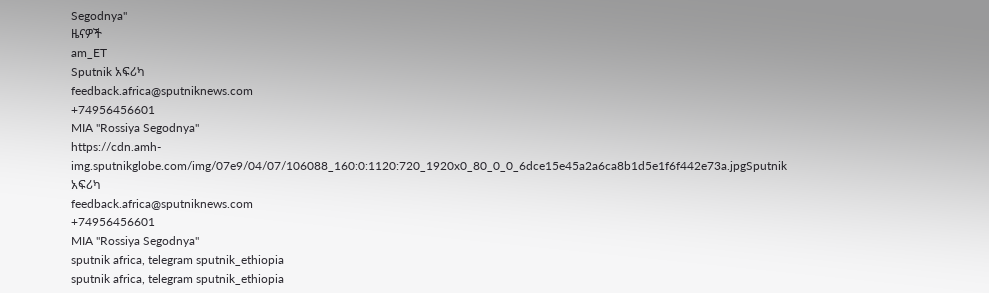Segodnya"
ዜናዎች
am_ET
Sputnik አፍሪካ
feedback.africa@sputniknews.com
+74956456601
MIA "Rossiya Segodnya"
https://cdn.amh-img.sputnikglobe.com/img/07e9/04/07/106088_160:0:1120:720_1920x0_80_0_0_6dce15e45a2a6ca8b1d5e1f6f442e73a.jpgSputnik አፍሪካ
feedback.africa@sputniknews.com
+74956456601
MIA "Rossiya Segodnya"
sputnik africa, telegram sputnik_ethiopia
sputnik africa, telegram sputnik_ethiopia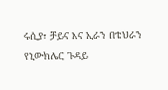ሩሲያ፣ ቻይና እና ኢራን በቴህራን የኒውክሌር ጉዳይ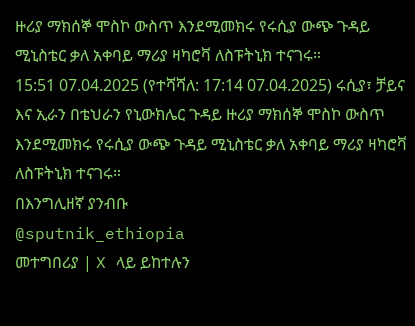ዙሪያ ማክሰኞ ሞስኮ ውስጥ እንደሚመክሩ የሩሲያ ውጭ ጉዳይ ሚኒስቴር ቃለ አቀባይ ማሪያ ዛካሮቫ ለስፑትኒክ ተናገሩ።
15:51 07.04.2025 (የተሻሻለ: 17:14 07.04.2025) ሩሲያ፣ ቻይና እና ኢራን በቴህራን የኒውክሌር ጉዳይ ዙሪያ ማክሰኞ ሞስኮ ውስጥ እንደሚመክሩ የሩሲያ ውጭ ጉዳይ ሚኒስቴር ቃለ አቀባይ ማሪያ ዛካሮቫ ለስፑትኒክ ተናገሩ።
በእንግሊዘኛ ያንብቡ
@sputnik_ethiopia
መተግበሪያ | X ላይ ይከተሉን